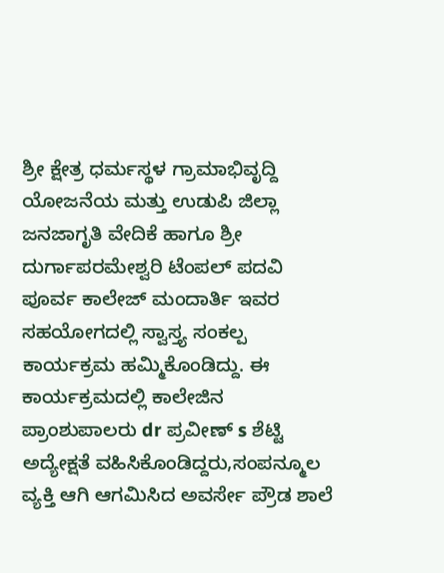ಶ್ರೀ ಕ್ಷೇತ್ರ ಧರ್ಮಸ್ಥಳ ಗ್ರಾಮಾಭಿವೃದ್ದಿ ಯೋಜನೆಯ ಮತ್ತು ಉಡುಪಿ ಜಿಲ್ಲಾ ಜನಜಾಗೃತಿ ವೇದಿಕೆ ಹಾಗೂ ಶ್ರೀ ದುರ್ಗಾಪರಮೇಶ್ವರಿ ಟೆಂಪಲ್ ಪದವಿ ಪೂರ್ವ ಕಾಲೇಜ್ ಮಂದಾರ್ತಿ ಇವರ ಸಹಯೋಗದಲ್ಲಿ ಸ್ವಾಸ್ತ್ಯ ಸಂಕಲ್ಪ ಕಾರ್ಯಕ್ರಮ ಹಮ್ಮಿಕೊಂಡಿದ್ದು. ಈ ಕಾರ್ಯಕ್ರಮದಲ್ಲಿ ಕಾಲೇಜಿನ ಪ್ರಾಂಶುಪಾಲರು dr ಪ್ರವೀಣ್ s ಶೆಟ್ಟಿ ಅದ್ಯೇಕ್ಷತೆ ವಹಿಸಿಕೊಂಡಿದ್ದರು,ಸಂಪನ್ಮೂಲ ವ್ಯಕ್ತಿ ಆಗಿ ಆಗಮಿಸಿದ ಅವರ್ಸೇ ಪ್ರೌಡ ಶಾಲೆ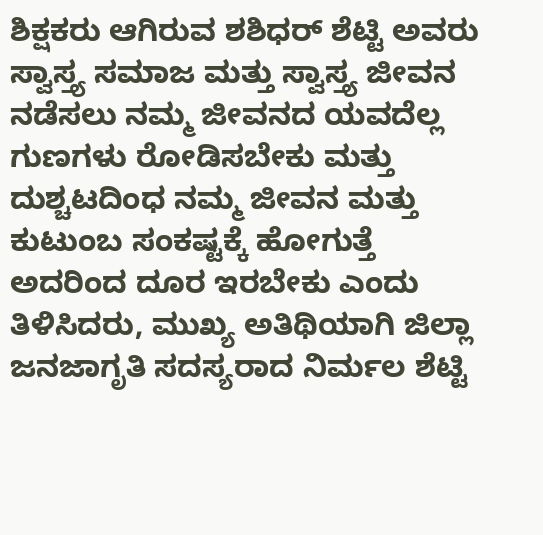ಶಿಕ್ಷಕರು ಆಗಿರುವ ಶಶಿಧರ್ ಶೆಟ್ಟಿ ಅವರು ಸ್ವಾಸ್ತ್ಯ ಸಮಾಜ ಮತ್ತು ಸ್ವಾಸ್ತ್ಯ ಜೀವನ ನಡೆಸಲು ನಮ್ಮ ಜೀವನದ ಯವದೆಲ್ಲ ಗುಣಗಳು ರೋಡಿಸಬೇಕು ಮತ್ತು ದುಶ್ಚಟದಿಂಧ ನಮ್ಮ ಜೀವನ ಮತ್ತು ಕುಟುಂಬ ಸಂಕಷ್ಟಕ್ಕೆ ಹೋಗುತ್ತೆ ಅದರಿಂದ ದೂರ ಇರಬೇಕು ಎಂದು ತಿಳಿಸಿದರು, ಮುಖ್ಯ ಅತಿಥಿಯಾಗಿ ಜಿಲ್ಲಾ ಜನಜಾಗೃತಿ ಸದಸ್ಯರಾದ ನಿರ್ಮಲ ಶೆಟ್ಟಿ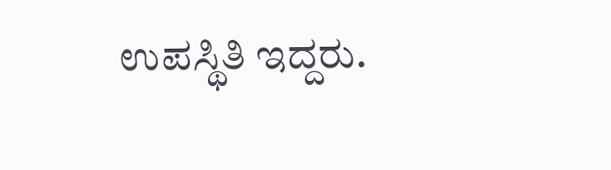ಉಪಸ್ಥಿತಿ ಇದ್ದರು.